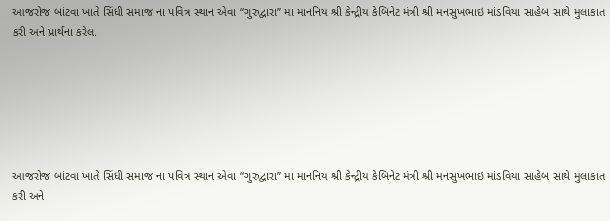આજરોજ બાંટવા ખાતે સિંધી સમાજ ના પવિત્ર સ્થાન એવા “ગુરુદ્વારા” મા માનનિય શ્રી કેન્દ્રીય કેબિનેટ મંત્રી શ્રી મનસુખભાઇ માંડવિયા સાહેબ સાથે મુલાકાત કરી અને પ્રાર્થના કરેલ.






આજરોજ બાંટવા ખાતે સિંધી સમાજ ના પવિત્ર સ્થાન એવા “ગુરુદ્વારા” મા માનનિય શ્રી કેન્દ્રીય કેબિનેટ મંત્રી શ્રી મનસુખભાઇ માંડવિયા સાહેબ સાથે મુલાકાત કરી અને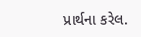પ્રાર્થના કરેલ.